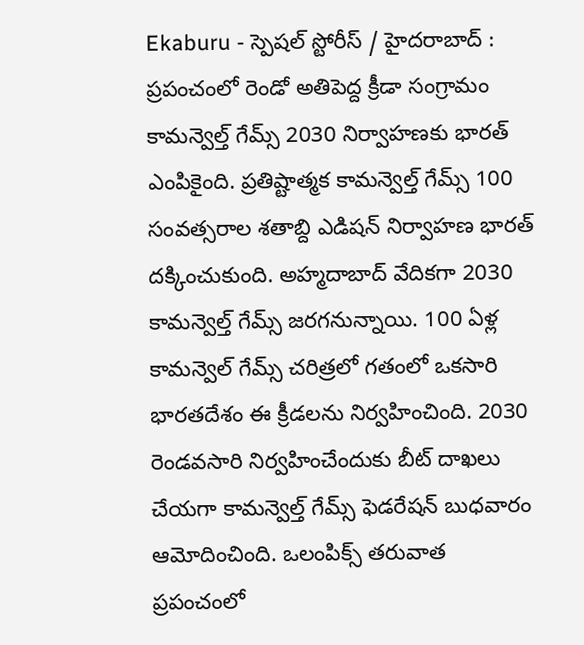Ekaburu - స్పెషల్ స్టోరీస్ / హైదరాబాద్ : ప్రపంచంలో రెండో అతిపెద్ద క్రీడా సంగ్రామం కామన్వెల్త్ గేమ్స్ 2030 నిర్వాహణకు భారత్ ఎంపికైంది. ప్రతిష్టాత్మక కామన్వెల్త్ గేమ్స్ 100 సంవత్సరాల శతాబ్ది ఎడిషన్ నిర్వాహణ భారత్ దక్కించుకుంది. అహ్మదాబాద్ వేదికగా 2030 కామన్వెల్త్ గేమ్స్ జరగనున్నాయి. 100 ఏళ్ల కామన్వెల్ గేమ్స్ చరిత్రలో గతంలో ఒకసారి భారతదేశం ఈ క్రీడలను నిర్వహించింది. 2030 రెండవసారి నిర్వహించేందుకు బీట్ దాఖలు చేయగా కామన్వెల్త్ గేమ్స్ ఫెడరేషన్ బుధవారం ఆమోదించింది. ఒలంపిక్స్ తరువాత ప్రపంచంలో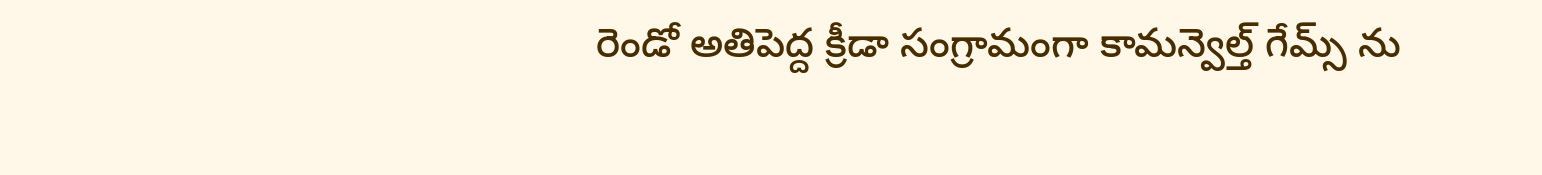రెండో అతిపెద్ద క్రీడా సంగ్రామంగా కామన్వెల్త్ గేమ్స్ ను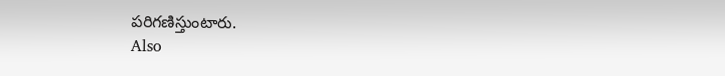పరిగణిస్తుంటారు.
Also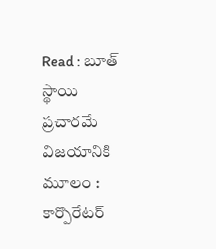Read : బూత్ స్థాయి ప్రచారమే విజయానికి మూలం : కార్పొరేటర్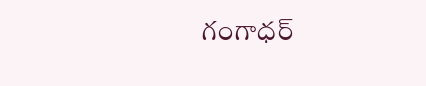గంగాధర్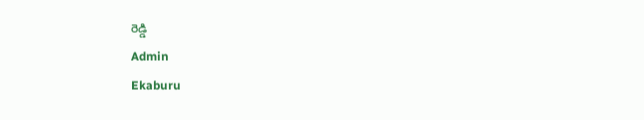రెడ్డి
Admin
Ekaburu